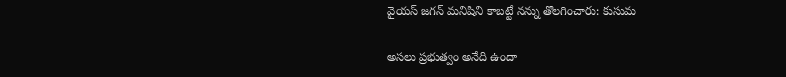వైయస్ జగన్ మనిషిని కాబట్టే నన్ను తొలగించారు: కుసుమ

అసలు ప్రభుత్వం అనేది ఉందా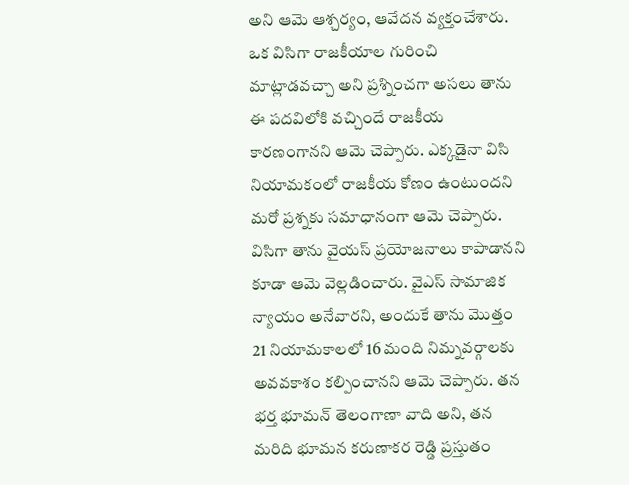అని ఆమె ఆశ్చర్యం, ఆవేదన వ్యక్తంచేశారు. ఒక విసిగా రాజకీయాల గురించి మాట్లాడవచ్చా అని ప్రశ్నించగా అసలు తాను ఈ పదవిలోకి వచ్చిందే రాజకీయ కారణంగానని ఆమె చెప్పారు. ఎక్కడైనా విసి నియామకంలో రాజకీయ కోణం ఉంటుందని మరో ప్రశ్నకు సమాధానంగా ఆమె చెప్పారు. విసిగా తాను వైయస్ ప్రయోజనాలు కాపాడానని కూడా ఆమె వెల్లడించారు. వైఎస్ సామాజిక న్యాయం అనేవారని, అందుకే తాను మొత్తం 21 నియామకాలలో 16 మంది నిమ్నవర్గాలకు అవవకాశం కల్పించానని ఆమె చెప్పారు. తన భర్త భూమన్ తెలంగాణా వాది అని, తన మరిది భూమన కరుణాకర రెడ్డి ప్రస్తుతం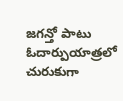జగన్తో పాటు ఓదార్పుయాత్రలో చురుకుగా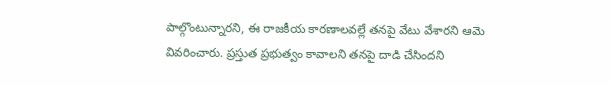పాల్గొంటున్నారని, ఈ రాజకీయ కారణాలవల్లే తనపై వేటు వేశారని ఆమె వివరించారు. ప్రస్తుత ప్రభుత్వం కావాలని తనపై దాడి చేసిందని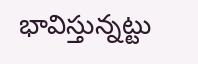భావిస్తున్నట్టు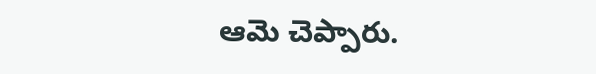ఆమె చెప్పారు.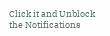Click it and Unblock the Notifications